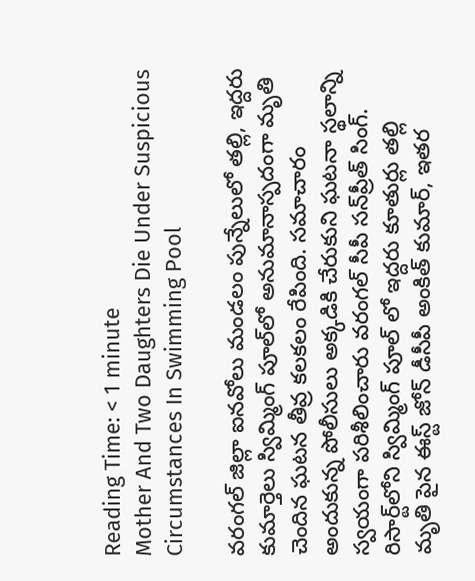Reading Time: < 1 minute
Mother And Two Daughters Die Under Suspicious Circumstances In Swimming Pool

వరంగల్ జిల్లా ఐనవోలు మండలం పున్నేలులో తల్లి, ఇద్దరు కుమార్తెలు స్విమ్మింగ్ పూల్‌లో అనుమానాస్పదంగా మృతి చెందిన ఘటన తీవ్ర కలకలం రేపింది. సమాచారం అందుకున్న పోలీసులు అక్కడికి చేరుకుని ఘటనా స్థలాన్ని స్వయంగా పరిశీలించారు వరంగల్ సీపీ సన్‌ప్రీత్ సింగ్. రిసార్ట్‌లోని స్విమ్మింగ్ పూల్ లో ఇద్దరు కూతుర్లు తల్లి మృతి పైన ఈస్ట్ జోన్ డీసీపీ అంకిత్ కుమార్, ఇతర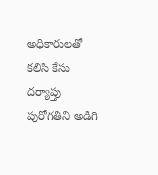అధికారులతో కలిసి కేసు దర్యాప్తు పురోగతిని అడిగి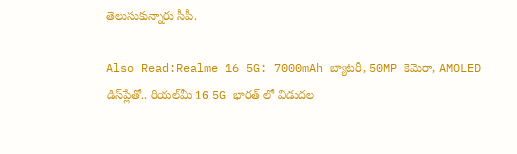తెలుసుకున్నారు సీపీ.

Also Read:Realme 16 5G: 7000mAh బ్యాటరీ, 50MP కెమెరా, AMOLED డిస్‌ప్లేతో.. రియల్‌మీ 16 5G భారత్ లో విడుదల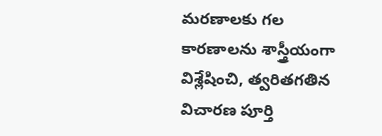మరణాలకు గల కారణాలను శాస్త్రీయంగా విశ్లేషించి, త్వరితగతిన విచారణ పూర్తి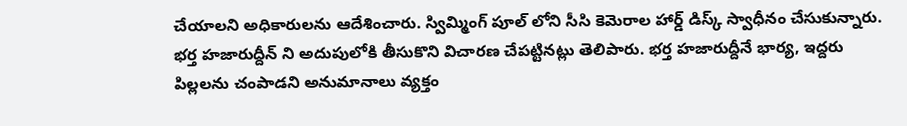చేయాలని అధికారులను ఆదేశించారు. స్విమ్మింగ్ పూల్ లోని సీసి కెమెరాల హార్డ్ డిస్క్ స్వాధీనం చేసుకున్నారు. భర్త హజారుద్దీన్ ని అదుపులోకి తీసుకొని విచారణ చేపట్టినట్లు తెలిపారు. భర్త హజారుద్దీనే భార్య, ఇద్దరు పిల్లలను చంపాడని అనుమానాలు వ్యక్తం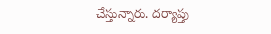చేస్తున్నారు. దర్యాప్తు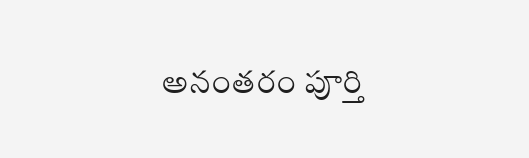అనంతరం పూర్తి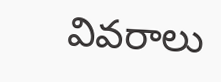వివరాలు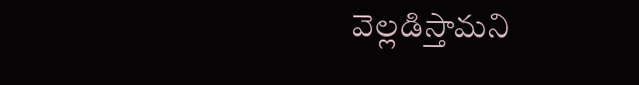వెల్లడిస్తామని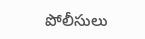పోలీసులు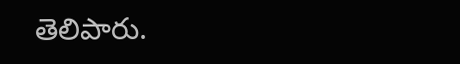తెలిపారు.